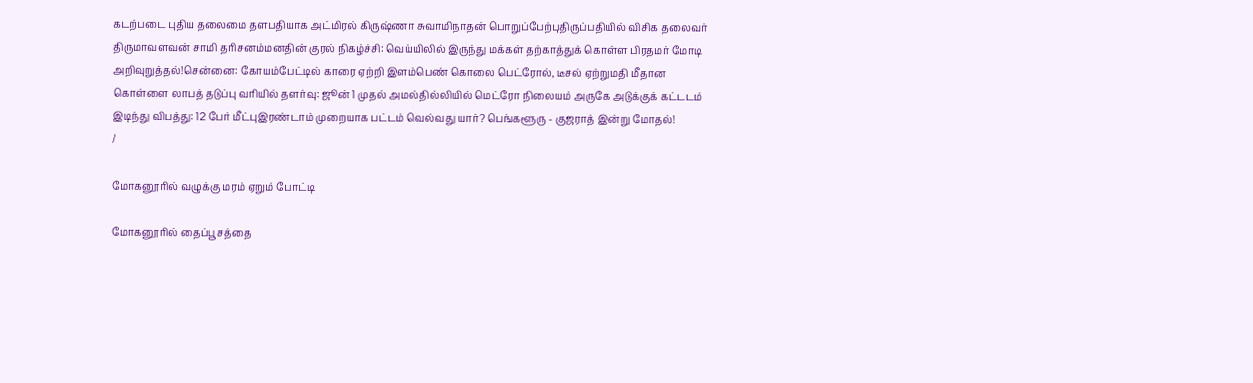கடற்படை புதிய தலைமை தளபதியாக அட்மிரல் கிருஷ்ணா சுவாமிநாதன் பொறுப்பேற்புதிருப்பதியில் விசிக தலைவர் திருமாவளவன் சாமி தரிசனம்மனதின் குரல் நிகழ்ச்சி: வெய்யிலில் இருந்து மக்கள் தற்காத்துக் கொள்ள பிரதமர் மோடி அறிவுறுத்தல்!சென்னை: கோயம்பேட்டில் காரை ஏற்றி இளம்பெண் கொலை பெட்ரோல், டீசல் ஏற்றுமதி மீதான கொள்ளை லாபத் தடுப்பு வரியில் தளர்வு: ஜூன் 1 முதல் அமல்தில்லியில் மெட்ரோ நிலையம் அருகே அடுக்குக் கட்டடம் இடிந்து விபத்து: 12 பேர் மீட்புஇரண்டாம் முறையாக பட்டம் வெல்வது யார்? பெங்களூரு - குஜராத் இன்று மோதல்!
/

மோகனூரில் வழுக்கு மரம் ஏறும் போட்டி

மோகனூரில் தைப்பூசத்தை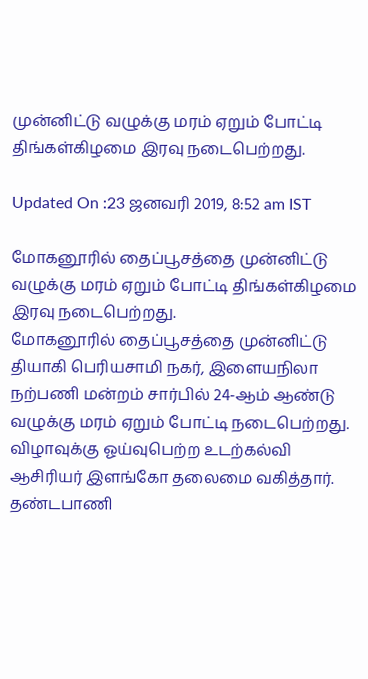முன்னிட்டு வழுக்கு மரம் ஏறும் போட்டி திங்கள்கிழமை இரவு நடைபெற்றது.

Updated On :23 ஜனவரி 2019, 8:52 am IST

மோகனூரில் தைப்பூசத்தை முன்னிட்டு வழுக்கு மரம் ஏறும் போட்டி திங்கள்கிழமை இரவு நடைபெற்றது.
மோகனூரில் தைப்பூசத்தை முன்னிட்டு தியாகி பெரியசாமி நகர், இளையநிலா நற்பணி மன்றம் சார்பில் 24-ஆம் ஆண்டு வழுக்கு மரம் ஏறும் போட்டி நடைபெற்றது.
விழாவுக்கு ஓய்வுபெற்ற உடற்கல்வி ஆசிரியர் இளங்கோ தலைமை வகித்தார். தண்டபாணி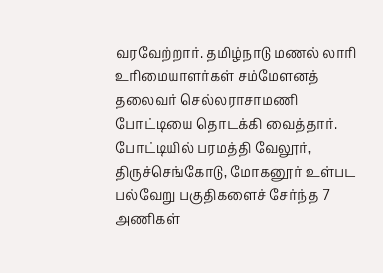வரவேற்றார். தமிழ்நாடு மணல் லாரி உரிமையாளர்கள் சம்மேளனத் தலைவர் செல்லராசாமணி போட்டியை தொடக்கி வைத்தார்.
போட்டியில் பரமத்தி வேலூர், திருச்செங்கோடு, மோகனூர் உள்பட பல்வேறு பகுதிகளைச் சேர்ந்த 7 அணிகள்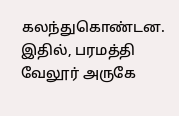கலந்துகொண்டன. இதில், பரமத்தி வேலூர் அருகே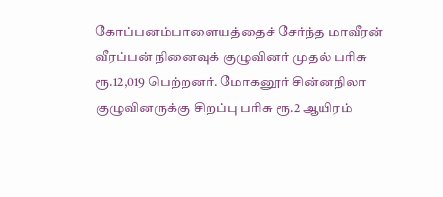கோப்பனம்பாளையத்தைச் சேர்ந்த மாவீரன் வீரப்பன் நினைவுக் குழுவினர் முதல் பரிசு ரூ.12,019 பெற்றனர். மோகனூர் சின்னநிலா குழுவினருக்கு சிறப்பு பரிசு ரூ.2 ஆயிரம்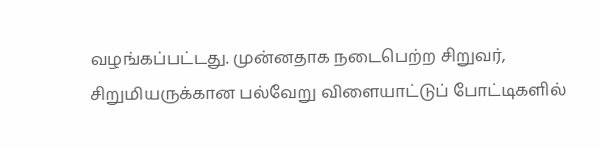வழங்கப்பட்டது. முன்னதாக நடைபெற்ற சிறுவர், சிறுமியருக்கான பல்வேறு விளையாட்டுப் போட்டிகளில்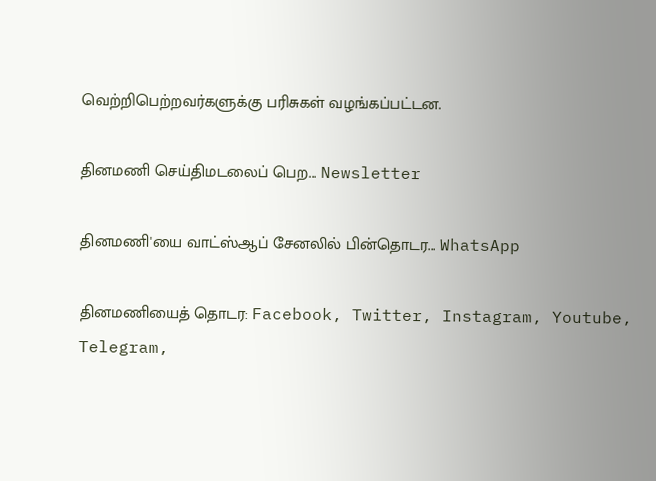வெற்றிபெற்றவர்களுக்கு பரிசுகள் வழங்கப்பட்டன.

தினமணி செய்திமடலைப் பெற... Newsletter

தினமணி'யை வாட்ஸ்ஆப் சேனலில் பின்தொடர... WhatsApp

தினமணியைத் தொடர: Facebook, Twitter, Instagram, Youtube, Telegram,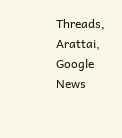Threads, Arattai, Google News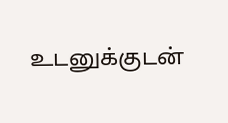உடனுக்குடன்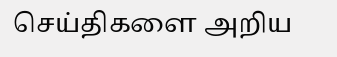செய்திகளை அறிய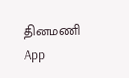தினமணி App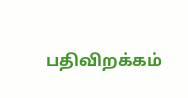பதிவிறக்கம்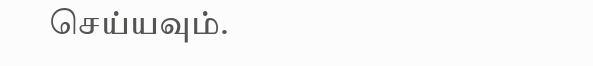செய்யவும்.